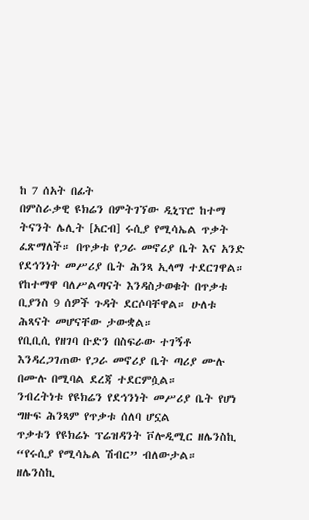ከ 7 ሰአት በፊት
በምስራቃዊ ዩክሬን በምትገኘው ዲኒፕሮ ከተማ ትናንት ሌሊት [አርብ] ሩሲያ የሚሳኤል ጥቃት ፈጽማለች። በጥቃቱ የጋራ መኖሪያ ቤት እና አንድ የደኅንነት መሥሪያ ቤት ሕንጻ ኢላማ ተደርገዋል።
የከተማዋ ባለሥልጣናት እንዳስታወቁት በጥቃቱ ቢያንስ 9 ሰዎች ጉዳት ደርሶባቸዋል። ሁለቱ ሕጻናት መሆናቸው ታውቋል።
የቢቢሲ የዘገባ ቡድን በስፍራው ተገኝቶ እንዳረጋገጠው የጋራ መኖሪያ ቤት ጣሪያ ሙሉ በሙሉ በሚባል ደረጃ ተደርምሷል።
ንብረትነቱ የዩክሬን የደኅንነት መሥሪያ ቤት የሆነ ግዙፍ ሕንጻም የጥቃቱ ሰለባ ሆኗል
ጥቃቱን የዩክሬኑ ፕሬዝዳንት ቮሎዲሚር ዘሌንስኪ “የሩሲያ የሚሳኤል ሽብር” ብለውታል።
ዘሌንስኪ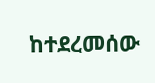ከተደረመሰው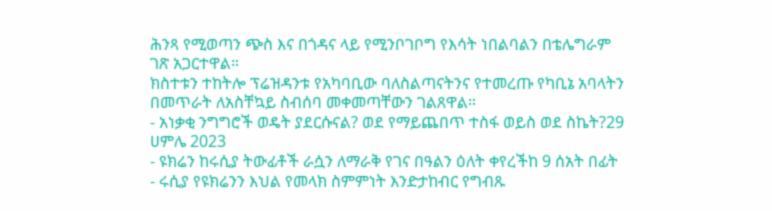ሕንጻ የሚወጣን ጭስ እና በጎዳና ላይ የሚንቦገቦግ የእሳት ነበልባልን በቴሌግራም ገጽ አጋርተዋል።
ክስተቱን ተከትሎ ፕሬዝዳንቱ የአካባቢው ባለስልጣናትንና የተመረጡ የካቢኔ አባላትን በመጥራት ለአስቸኳይ ስብሰባ መቀመጣቸውን ገልጸዋል።
- አነቃቂ ንግግሮች ወዴት ያደርሱናል? ወደ የማይጨበጥ ተስፋ ወይስ ወደ ስኬት?29 ሀምሌ 2023
- ዩክሬን ከሩሲያ ትውፊቶች ራሷን ለማራቅ የገና በዓልን ዕለት ቀየረችከ 9 ሰአት በፊት
- ሩሲያ የዩክሬንን እህል የመላክ ስምምነት እንድታከብር የግብጹ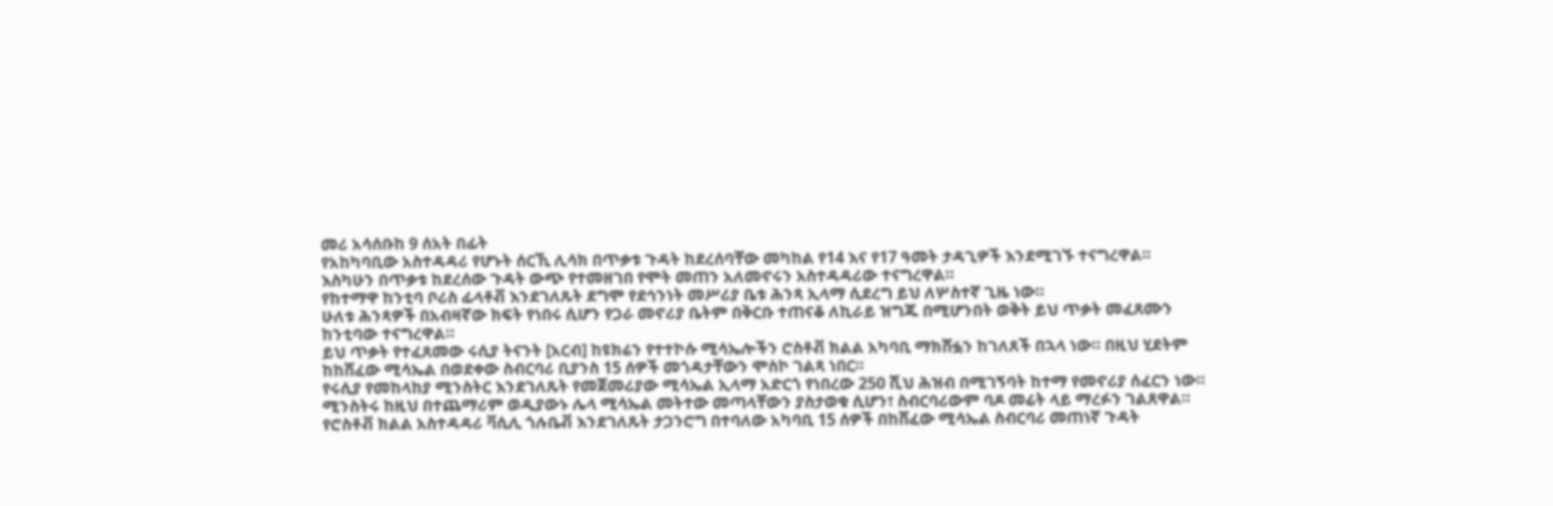መሪ አሳሰቡከ 9 ሰአት በፊት
የአከካባቢው አስተዳዳሪ የሆኑት ሰርኺ ሊሳክ በጥቃቱ ጉዳት ከደረሰባቸው መካከል የ14 እና የ17 ዓመት ታዳጊዎች እንደሚገኙ ተናግረዋል።
እስካሁን በጥቃቱ ከደረሰው ጉዳት ውጭ የተመዘገበ የሞት መጠን አለመኖሩን አስተዳዳሪው ተናግረዋል።
የከተማዋ ከንቲባ ቦሪስ ፊላቶቭ እንደገለጹት ደግሞ የደኅንነት መሥሪያ ቤቱ ሕንጻ ኢላማ ሲደረግ ይህ ለሦስተኛ ጊዜ ነው።
ሁለቱ ሕንጻዎች በአብዛኛው ክፍት የነበሩ ሲሆን የጋራ መኖሪያ ቤትም በቅርቡ ተጠናቆ ለኪራይ ዝግጁ በሚሆንበት ወቅት ይህ ጥቃት መፈጸሙን ከንቲባው ተናግረዋል።
ይህ ጥቃት የተፈጸመው ሩሲያ ትናንት [አርብ] ከዩክሬን የተተኮሱ ሚሳኤሎችን ሮስቶቭ ክልል አካባቢ ማክሸፏን ከገለጸች በኋላ ነው። በዚህ ሂደትም ከከሸፈው ሚሳኤል በወደቀው ስብርባሪ ቢያንስ 15 ሰዎች መጎዳታቸውን ሞስኮ ገልጻ ነበር።
የሩሲያ የመከላከያ ሚንስትር እንደገለጹት የመጀመሪያው ሚሳኤል ኢላማ አድርጎ የነበረው 250 ሺህ ሕዝብ በሚገኝባት ከተማ የመኖሪያ ሰፈርን ነው።
ሚንስትሩ ከዚህ በተጨማሪም ወዲያውኑ ሌላ ሚሳኤል መትተው መጣላቸውን ያስታወቁ ሲሆን፣ ስብርባሪውም ባዶ መሬት ላይ ማረፉን ገልጸዋል።
የሮስቶቭ ክልል አስተዳዳሪ ቫሲሊ ጎሉቤቭ እንደገለጹት ታጋንሮግ በተባለው አካባቢ 15 ሰዎች በከሸፈው ሚሳኤል ስብርባሪ መጠነኛ ጉዳት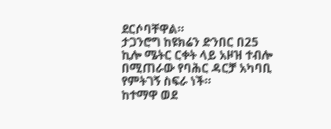ደርሶባቸዋል።
ታጋንሮግ ከዩክሬን ድንበር በ25 ኪሎ ሜትር ርቀት ላይ አዞዝ ተብሎ በሚጠራው የባሕር ዳርቻ አካባቢ የምትገኝ ስፍራ ነች።
ከተማዋ ወደ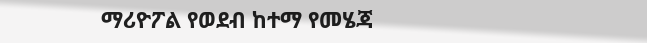ማሪዮፖል የወደብ ከተማ የመሄጃ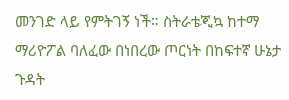መንገድ ላይ የምትገኝ ነች። ስትራቴጂኳ ከተማ ማሪዮፖል ባለፈው በነበረው ጦርነት በከፍተኛ ሁኔታ ጉዳት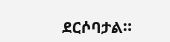ደርሶባታል።